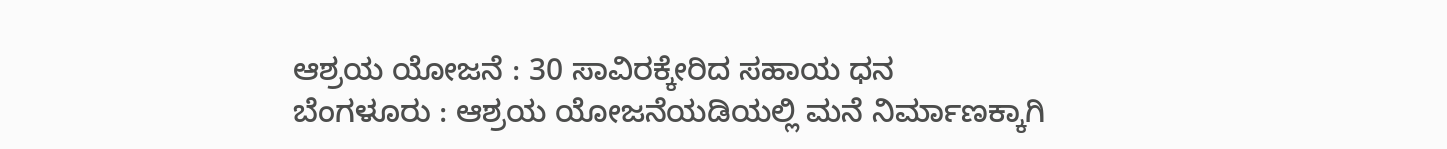ಆಶ್ರಯ ಯೋಜನೆ : 30 ಸಾವಿರಕ್ಕೇರಿದ ಸಹಾಯ ಧನ
ಬೆಂಗಳೂರು : ಆಶ್ರಯ ಯೋಜನೆಯಡಿಯಲ್ಲಿ ಮನೆ ನಿರ್ಮಾಣಕ್ಕಾಗಿ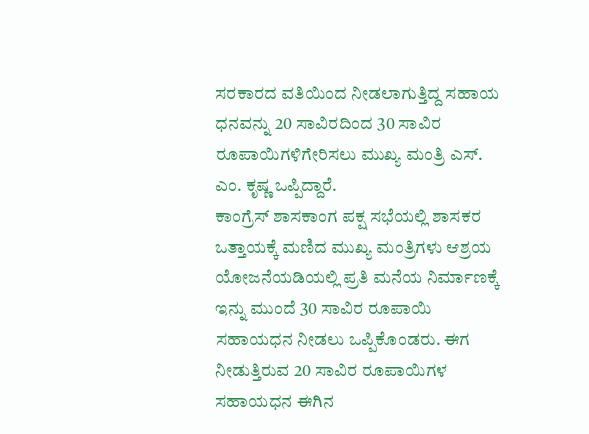ಸರಕಾರದ ವತಿಯಿಂದ ನೀಡಲಾಗುತ್ತಿದ್ದ ಸಹಾಯ ಧನವನ್ನು 20 ಸಾವಿರದಿಂದ 30 ಸಾವಿರ ರೂಪಾಯಿಗಳಿಗೇರಿಸಲು ಮುಖ್ಯ ಮಂತ್ರಿ ಎಸ್. ಎಂ. ಕೃಷ್ಣ ಒಪ್ಪಿದ್ದಾರೆ.
ಕಾಂಗ್ರೆಸ್ ಶಾಸಕಾಂಗ ಪಕ್ಷ ಸಭೆಯಲ್ಲಿ ಶಾಸಕರ ಒತ್ತಾಯಕ್ಕೆ ಮಣಿದ ಮುಖ್ಯ ಮಂತ್ರಿಗಳು ಆಶ್ರಯ ಯೋಜನೆಯಡಿಯಲ್ಲಿ ಪ್ರತಿ ಮನೆಯ ನಿರ್ಮಾಣಕ್ಕೆ ಇನ್ನು ಮುಂದೆ 30 ಸಾವಿರ ರೂಪಾಯಿ ಸಹಾಯಧನ ನೀಡಲು ಒಪ್ಪಿಕೊಂಡರು. ಈಗ ನೀಡುತ್ತಿರುವ 20 ಸಾವಿರ ರೂಪಾಯಿಗಳ ಸಹಾಯಧನ ಈಗಿನ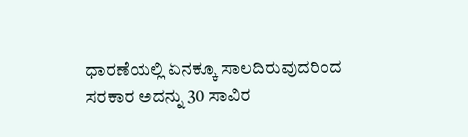ಧಾರಣೆಯಲ್ಲಿ ಏನಕ್ಕೂ ಸಾಲದಿರುವುದರಿಂದ ಸರಕಾರ ಅದನ್ನು 30 ಸಾವಿರ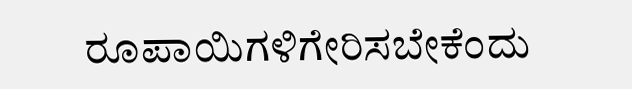ರೂಪಾಯಿಗಳಿಗೇರಿಸಬೇಕೆಂದು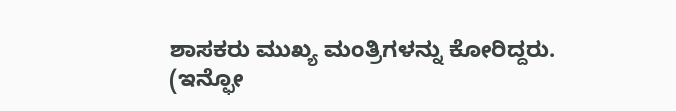ಶಾಸಕರು ಮುಖ್ಯ ಮಂತ್ರಿಗಳನ್ನು ಕೋರಿದ್ದರು.
(ಇನ್ಫೋ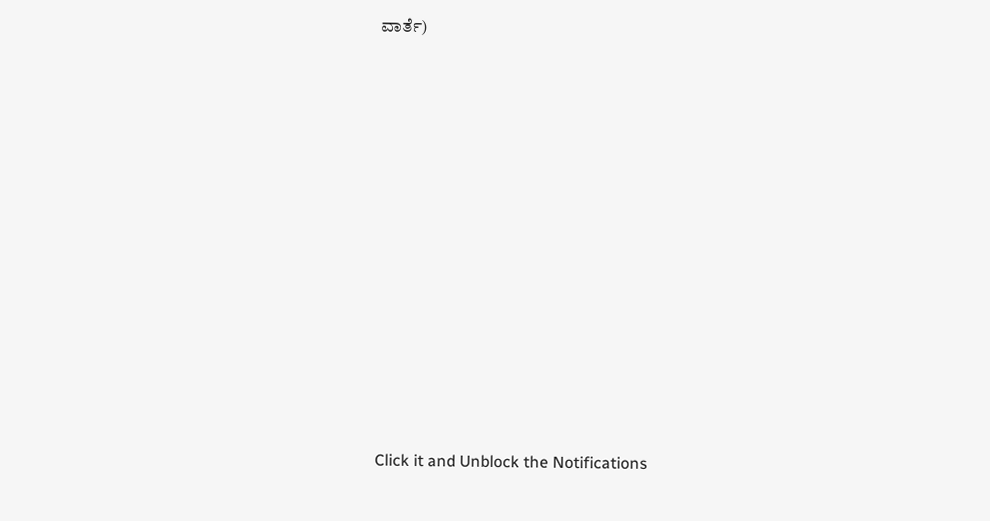ವಾರ್ತೆ)












Click it and Unblock the Notifications